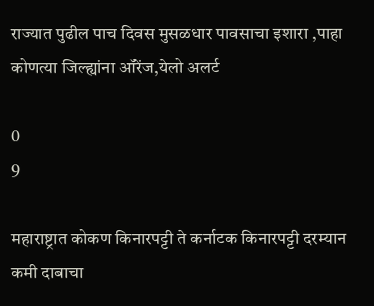राज्यात पुढील पाच दिवस मुसळधार पावसाचा इशारा ,पाहा कोणत्या जिल्ह्यांना ऑरेंज,येलो अलर्ट

0
9

महाराष्ट्रात कोकण किनारपट्टी ते कर्नाटक किनारपट्टी दरम्यान कमी दाबाचा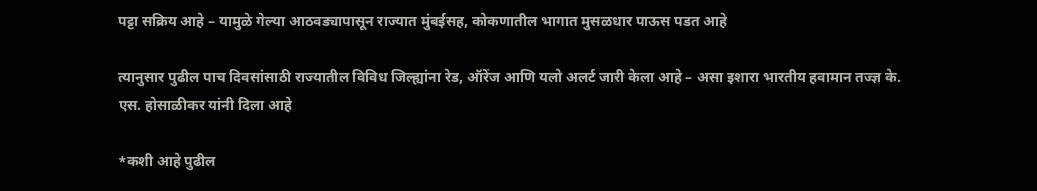पट्टा सक्रिय आहे – यामुळे गेल्या आठवड्यापासून राज्यात मुंबईसह, कोकणातील भागात मुसळधार पाऊस पडत आहे

त्यानुसार पुढील पाच दिवसांसाठी राज्यातील विविध जिल्ह्यांना रेड, ऑरेंज आणि यलो अ‌लर्ट जारी केला आहे – असा इशारा भारतीय हवामान तज्ज्ञ के. एस. होसाळीकर यांनी दिला आहे

*कशी आहे पुढील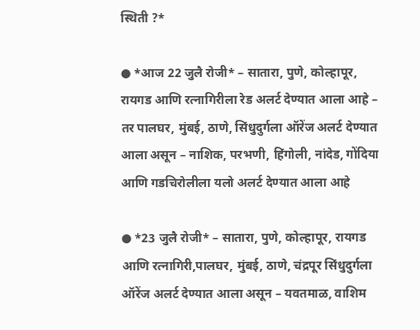स्थिती ?*

● *आज 22 जुलै रोजी* – सातारा, पुणे, कोल्हापूर, रायगड आणि रत्नागिरीला रेड अ‌लर्ट देण्यात आला आहे – तर पालघर, मुंबई, ठाणे, सिंधुदुर्गला ऑरेंज अ‌लर्ट देण्यात आला असून – नाशिक, परभणी, हिंगोली, नांदेड, गोंदिया आणि गडचिरोलीला यलो अ‌लर्ट देण्यात आला आहे

● *23 जुलै रोजी* – सातारा, पुणे, कोल्हापूर, रायगड आणि रत्नागिरी,पालघर, मुंबई, ठाणे, चंद्रपूर सिंधुदुर्गला ऑरेंज अ‌लर्ट देण्यात आला असून – यवतमाळ, वाशिम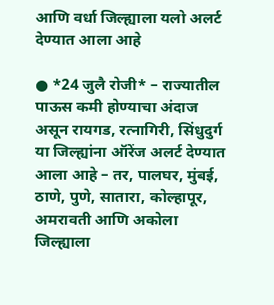आणि वर्धा जिल्ह्याला यलो अ‌लर्ट देण्यात आला आहे

● *24 जुलै रोजी* – राज्यातील पाऊस कमी होण्याचा अंदाज असून रायगड, रत्नागिरी, सिंधुदुर्ग या जिल्ह्यांना ऑरेंज अ‌लर्ट देण्यात आला आहे – तर, पालघर, मुंबई, ठाणे, पुणे, सातारा, कोल्हापूर, अमरावती आणि अकोला जिल्ह्याला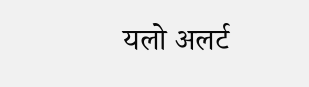यलो अलर्ट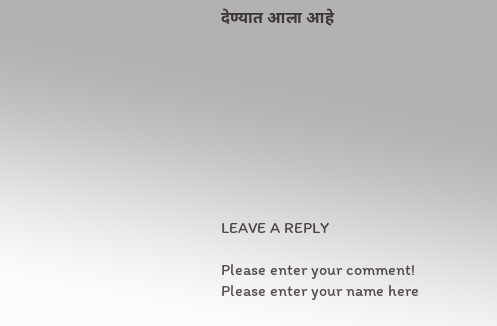देण्यात आला आहे









LEAVE A REPLY

Please enter your comment!
Please enter your name here